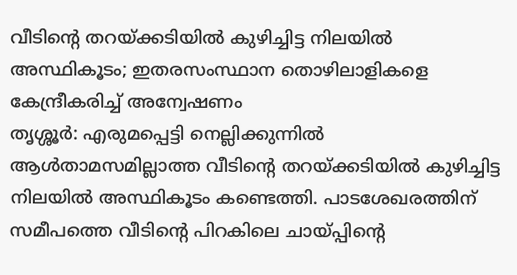വീടിന്റെ തറയ്ക്കടിയിൽ കുഴിച്ചിട്ട നിലയിൽ അസ്ഥികൂടം; ഇതരസംസ്ഥാന തൊഴിലാളികളെ കേന്ദ്രീകരിച്ച് അന്വേഷണം
തൃശ്ശൂർ: എരുമപ്പെട്ടി നെല്ലിക്കുന്നിൽ ആൾതാമസമില്ലാത്ത വീടിന്റെ തറയ്ക്കടിയിൽ കുഴിച്ചിട്ട നിലയിൽ അസ്ഥികൂടം കണ്ടെത്തി. പാടശേഖരത്തിന് സമീപത്തെ വീടിന്റെ പിറകിലെ ചായ്പ്പിന്റെ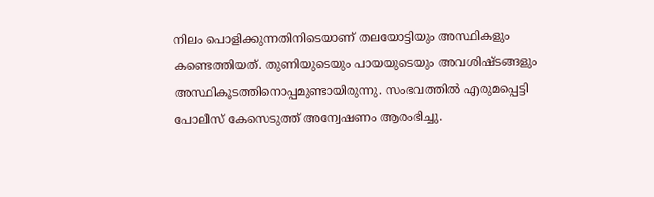നിലം പൊളിക്കുന്നതിനിടെയാണ് തലയോട്ടിയും അസ്ഥികളും കണ്ടെത്തിയത്. തുണിയുടെയും പായയുടെയും അവശിഷ്ടങ്ങളും അസ്ഥികൂടത്തിനൊപ്പമുണ്ടായിരുന്നു. സംഭവത്തിൽ എരുമപ്പെട്ടി പോലീസ് കേസെടുത്ത് അന്വേഷണം ആരംഭിച്ചു.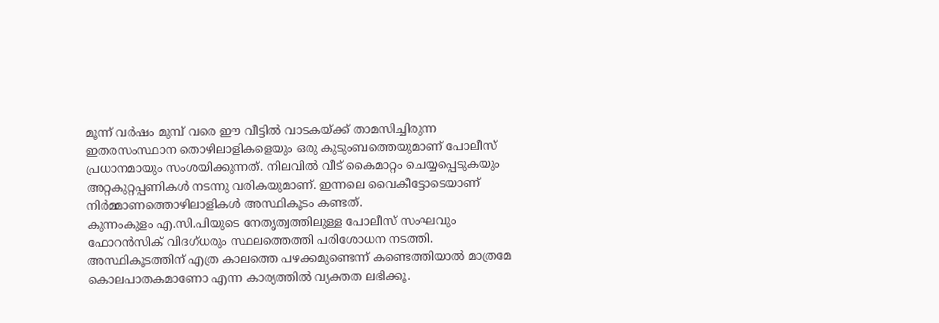മൂന്ന് വർഷം മുമ്പ് വരെ ഈ വീട്ടിൽ വാടകയ്ക്ക് താമസിച്ചിരുന്ന ഇതരസംസ്ഥാന തൊഴിലാളികളെയും ഒരു കുടുംബത്തെയുമാണ് പോലീസ് പ്രധാനമായും സംശയിക്കുന്നത്. നിലവിൽ വീട് കൈമാറ്റം ചെയ്യപ്പെടുകയും അറ്റകുറ്റപ്പണികൾ നടന്നു വരികയുമാണ്. ഇന്നലെ വൈകീട്ടോടെയാണ് നിർമ്മാണത്തൊഴിലാളികൾ അസ്ഥികൂടം കണ്ടത്.
കുന്നംകുളം എ.സി.പിയുടെ നേതൃത്വത്തിലുള്ള പോലീസ് സംഘവും ഫോറൻസിക് വിദഗ്ധരും സ്ഥലത്തെത്തി പരിശോധന നടത്തി. അസ്ഥികൂടത്തിന് എത്ര കാലത്തെ പഴക്കമുണ്ടെന്ന് കണ്ടെത്തിയാൽ മാത്രമേ കൊലപാതകമാണോ എന്ന കാര്യത്തിൽ വ്യക്തത ലഭിക്കൂ.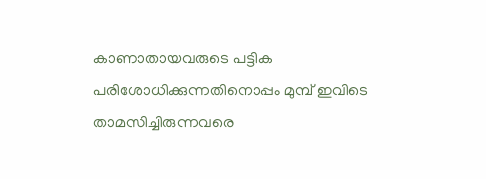കാണാതായവരുടെ പട്ടിക പരിശോധിക്കുന്നതിനൊപ്പം മുമ്പ് ഇവിടെ താമസിച്ചിരുന്നവരെ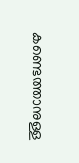കണ്ടെത്താനുള്ള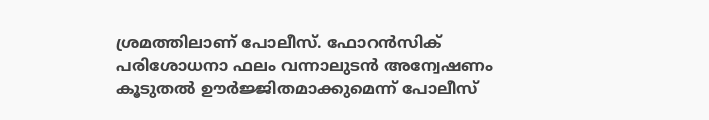ശ്രമത്തിലാണ് പോലീസ്. ഫോറൻസിക് പരിശോധനാ ഫലം വന്നാലുടൻ അന്വേഷണം കൂടുതൽ ഊർജ്ജിതമാക്കുമെന്ന് പോലീസ്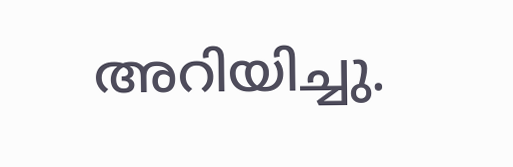അറിയിച്ചു.